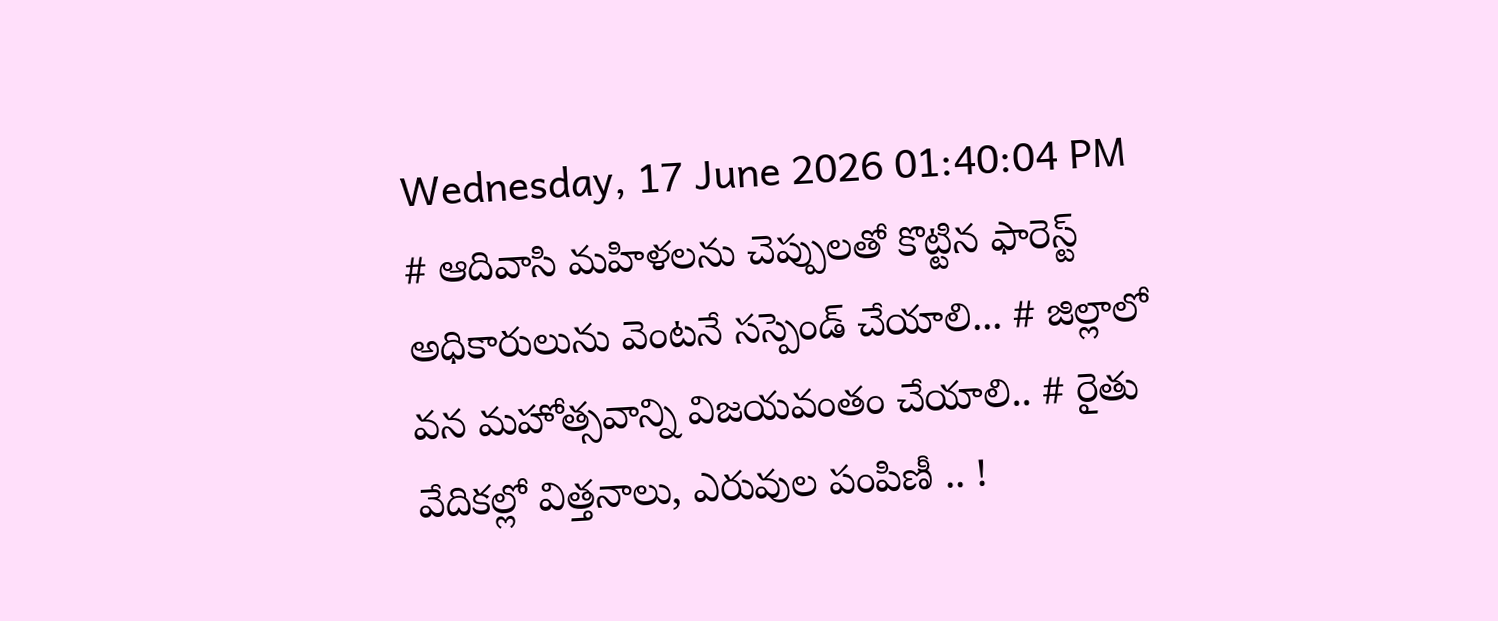Wednesday, 17 June 2026 01:40:04 PM
# ఆదివాసి మహిళలను చెప్పులతో కొట్టిన ఫారెస్ట్ అధికారులును వెంటనే సస్పెండ్ చేయాలి... # జిల్లాలో వన మహోత్సవాన్ని విజయవంతం చేయాలి.. # రైతు వేదికల్లో విత్తనాలు, ఎరువుల పంపిణీ .. !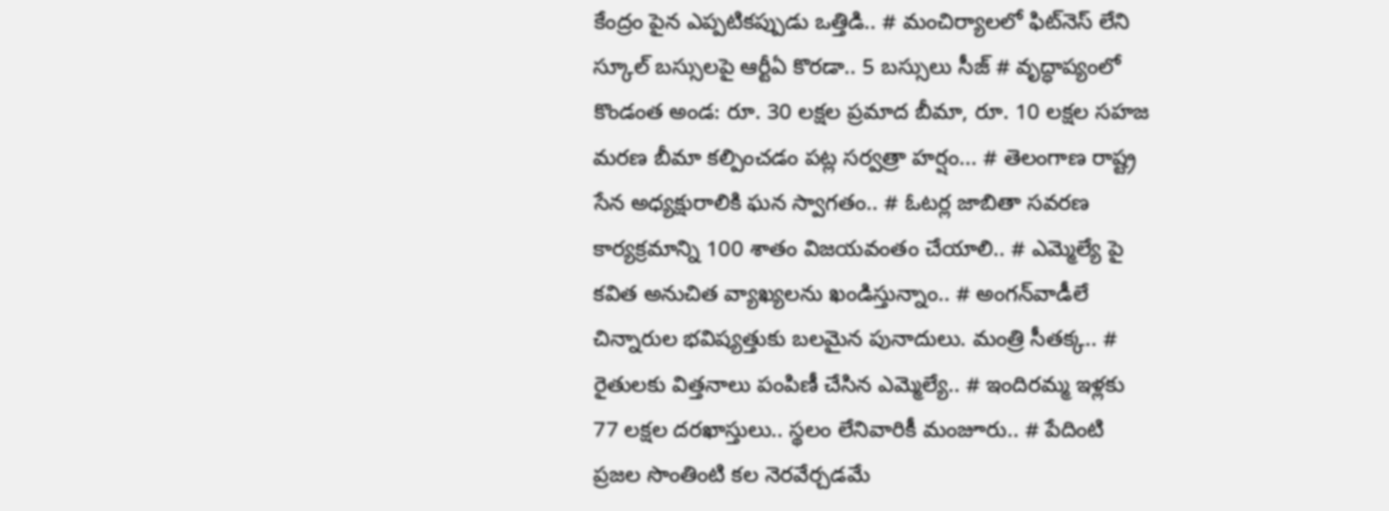కేంద్రం పైన ఎప్పటికప్పుడు ఒత్తిడి.. # మంచిర్యాలలో ఫిట్‌నెస్ లేని స్కూల్ బస్సులపై ఆర్టీఏ కొరడా.. 5 బస్సులు సీజ్ # వృద్ధాప్యంలో కొండంత అండ: రూ. 30 లక్షల ప్రమాద బీమా, రూ. 10 లక్షల సహజ మరణ బీమా కల్పించడం పట్ల సర్వత్రా హర్షం... # తెలంగాణ రాష్ట్ర సేన అధ్యక్షురాలికి ఘన స్వాగతం.. # ఓటర్ల జాబితా సవరణ కార్యక్రమాన్ని 100 శాతం విజయవంతం చేయాలి.. # ఎమ్మెల్యే పై కవిత అనుచిత వ్యాఖ్యలను ఖండిస్తున్నాం.. # అంగన్‌వాడీలే చిన్నారుల భవిష్యత్తుకు బలమైన పునాదులు. మంత్రి సీతక్క.. # రైతులకు విత్తనాలు పంపిణీ చేసిన ఎమ్మెల్యే.. # ఇందిరమ్మ ఇళ్లకు 77 లక్షల దరఖాస్తులు.. స్థలం లేనివారికీ మంజూరు.. # పేదింటి ప్రజల సొంతింటి కల నెరవేర్చడమే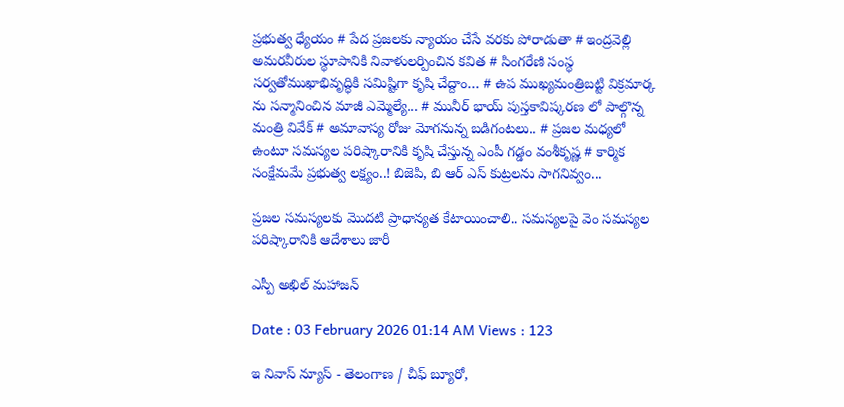ప్రభుత్వ ధ్యేయం # పేద ప్రజలకు న్యాయం చేసే వరకు పోరాడుతా # ఇంద్రవెల్లి అమరవీరుల స్థూపానికి నివాళులర్పించిన కవిత # సింగరేణి సంస్థ సర్వతోముఖాభివృద్ధికి సమిష్టిగా కృషి చేద్దాం… # ఉప ముఖ్యమంత్రిబట్టి విక్రమార్క ను సన్మానించిన మాజీ ఎమ్మెల్యే... # మునీర్ భాయ్ పుస్తకావిష్కరణ లో పాల్గొన్న మంత్రి వివేక్ # అమావాస్య రోజు మోగనున్న బడిగంటలు.. # ప్రజల మధ్యలో ఉంటూ సమస్యల పరిష్కారానికి కృషి చేస్తున్న ఎంపీ గడ్డం వంశీకృష్ణ # కార్మిక సంక్షేమమే ప్రభుత్వ లక్ష్యం..! బిజెపి, బి ఆర్ ఎస్ కుట్రలను సాగనివ్వం...

ప్రజల సమస్యలకు మొదటి ప్రాధాన్యత కేటాయించాలి.. సమస్యలపై వెం సమస్యల పరిష్కారానికి ఆదేశాలు జారీ

ఎస్పీ అఖిల్ మహాజన్

Date : 03 February 2026 01:14 AM Views : 123

ఇ నివాస్ న్యూస్ - తెలంగాణ / చీఫ్ బ్యూరో,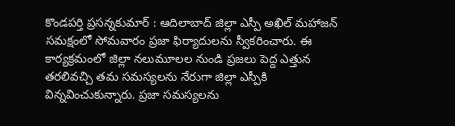కొండపర్తి ప్రసన్నకుమార్ : ఆదిలాబాద్ జిల్లా ఎస్పీ అఖిల్ మహాజన్ సమక్షంలో సోమవారం ప్రజా ఫిర్యాదులను స్వీకరించారు. ఈ కార్యక్రమంలో జిల్లా నలుమూలల నుండి ప్రజలు పెద్ద ఎత్తున తరలివచ్చి తమ సమస్యలను నేరుగా జిల్లా ఎస్పీకి విన్నవించుకున్నారు. ప్రజా సమస్యలను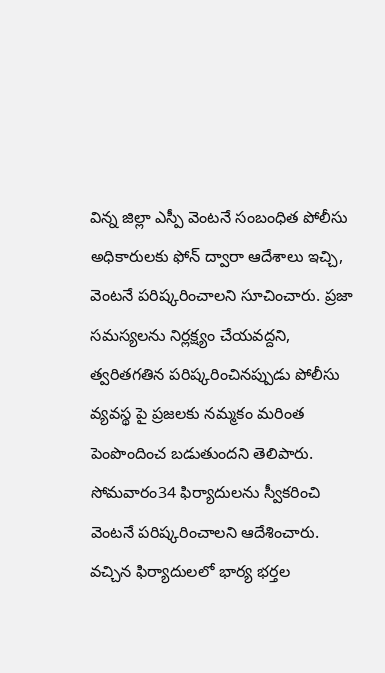విన్న జిల్లా ఎస్పీ వెంటనే సంబంధిత పోలీసు అధికారులకు ఫోన్ ద్వారా ఆదేశాలు ఇచ్చి, వెంటనే పరిష్కరించాలని సూచించారు. ప్రజా సమస్యలను నిర్లక్ష్యం చేయవద్దని, త్వరితగతిన పరిష్కరించినప్పుడు పోలీసు వ్యవస్థ పై ప్రజలకు నమ్మకం మరింత పెంపొందించ బడుతుందని తెలిపారు. సోమవారం34 ఫిర్యాదులను స్వీకరించి వెంటనే పరిష్కరించాలని ఆదేశించారు. వచ్చిన ఫిర్యాదులలో భార్య భర్తల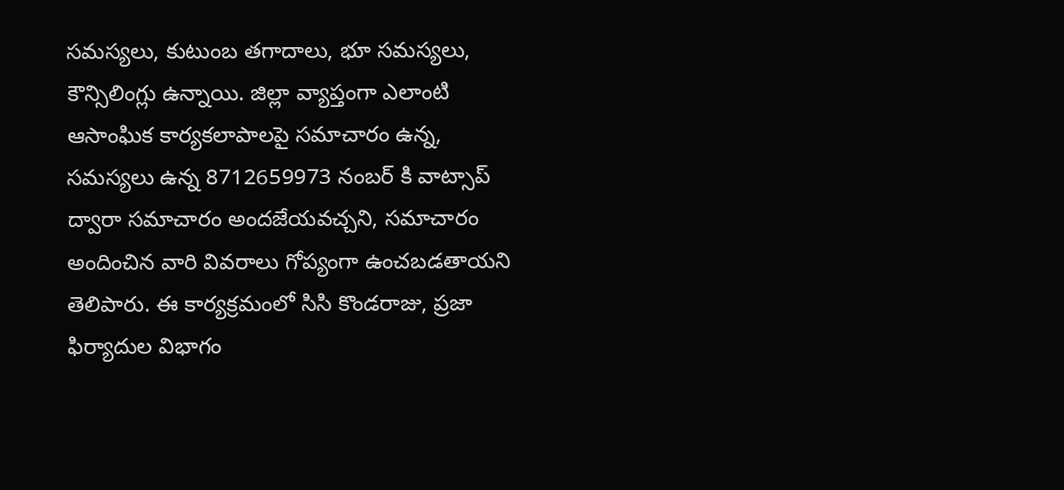సమస్యలు, కుటుంబ తగాదాలు, భూ సమస్యలు, కౌన్సిలింగ్లు ఉన్నాయి. జిల్లా వ్యాప్తంగా ఎలాంటి ఆసాంఘిక కార్యకలాపాలపై సమాచారం ఉన్న, సమస్యలు ఉన్న 8712659973 నంబర్ కి వాట్సాప్ ద్వారా సమాచారం అందజేయవచ్చని, సమాచారం అందించిన వారి వివరాలు గోప్యంగా ఉంచబడతాయని తెలిపారు. ఈ కార్యక్రమంలో సిసి కొండరాజు, ప్రజా ఫిర్యాదుల విభాగం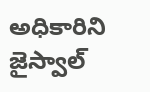అధికారిని జైస్వాల్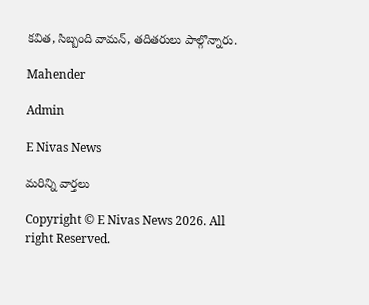కవిత, సిబ్బంది వామన్, తదితరులు పాల్గొన్నారు.

Mahender

Admin

E Nivas News

మరిన్ని వార్తలు

Copyright © E Nivas News 2026. All right Reserved.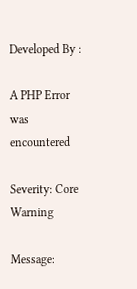Developed By :

A PHP Error was encountered

Severity: Core Warning

Message: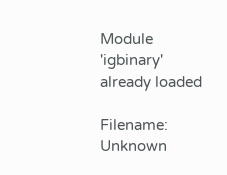Module 'igbinary' already loaded

Filename: Unknown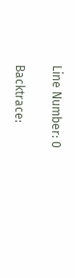Line Number: 0

Backtrace: